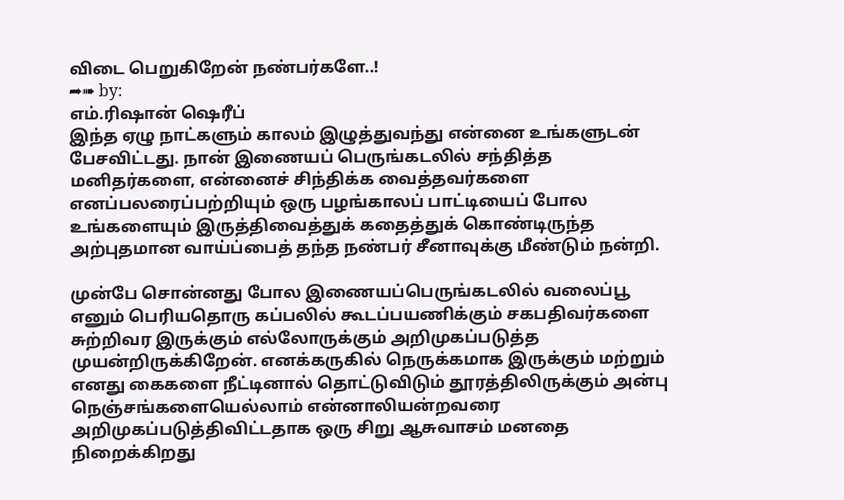விடை பெறுகிறேன் நண்பர்களே..!
➦➠ by:
எம்.ரிஷான் ஷெரீப்
இந்த ஏழு நாட்களும் காலம் இழுத்துவந்து என்னை உங்களுடன் பேசவிட்டது. நான் இணையப் பெருங்கடலில் சந்தித்த மனிதர்களை, என்னைச் சிந்திக்க வைத்தவர்களை எனப்பலரைப்பற்றியும் ஒரு பழங்காலப் பாட்டியைப் போல உங்களையும் இருத்திவைத்துக் கதைத்துக் கொண்டிருந்த அற்புதமான வாய்ப்பைத் தந்த நண்பர் சீனாவுக்கு மீண்டும் நன்றி.

முன்பே சொன்னது போல இணையப்பெருங்கடலில் வலைப்பூ எனும் பெரியதொரு கப்பலில் கூடப்பயணிக்கும் சகபதிவர்களை சுற்றிவர இருக்கும் எல்லோருக்கும் அறிமுகப்படுத்த முயன்றிருக்கிறேன். எனக்கருகில் நெருக்கமாக இருக்கும் மற்றும் எனது கைகளை நீட்டினால் தொட்டுவிடும் தூரத்திலிருக்கும் அன்பு நெஞ்சங்களையெல்லாம் என்னாலியன்றவரை அறிமுகப்படுத்திவிட்டதாக ஒரு சிறு ஆசுவாசம் மனதை நிறைக்கிறது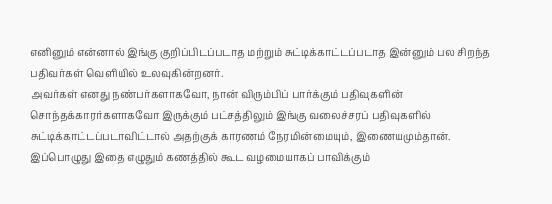எனினும் என்னால் இங்கு குறிப்பிடப்படாத மற்றும் சுட்டிக்காட்டப்படாத இன்னும் பல சிறந்த பதிவர்கள் வெளியில் உலவுகின்றனர்.
அவர்கள் எனது நண்பர்களாகவோ, நான் விரும்பிப் பார்க்கும் பதிவுகளின் சொந்தக்காரர்களாகவோ இருக்கும் பட்சத்திலும் இங்கு வலைச்சரப் பதிவுகளில் சுட்டிக்காட்டப்படாவிட்டால் அதற்குக் காரணம் நேரமின்மையும், இணையமும்தான். இப்பொழுது இதை எழுதும் கணத்தில் கூட வழமையாகப் பாவிக்கும்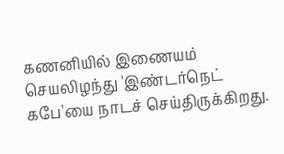கணனியில் இணையம் செயலிழந்து 'இண்டர்நெட் கபே'யை நாடச் செய்திருக்கிறது.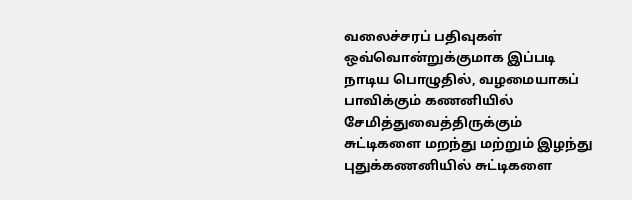வலைச்சரப் பதிவுகள் ஒவ்வொன்றுக்குமாக இப்படி நாடிய பொழுதில், வழமையாகப் பாவிக்கும் கணனியில் சேமித்துவைத்திருக்கும் சுட்டிகளை மறந்து மற்றும் இழந்து புதுக்கணனியில் சுட்டிகளை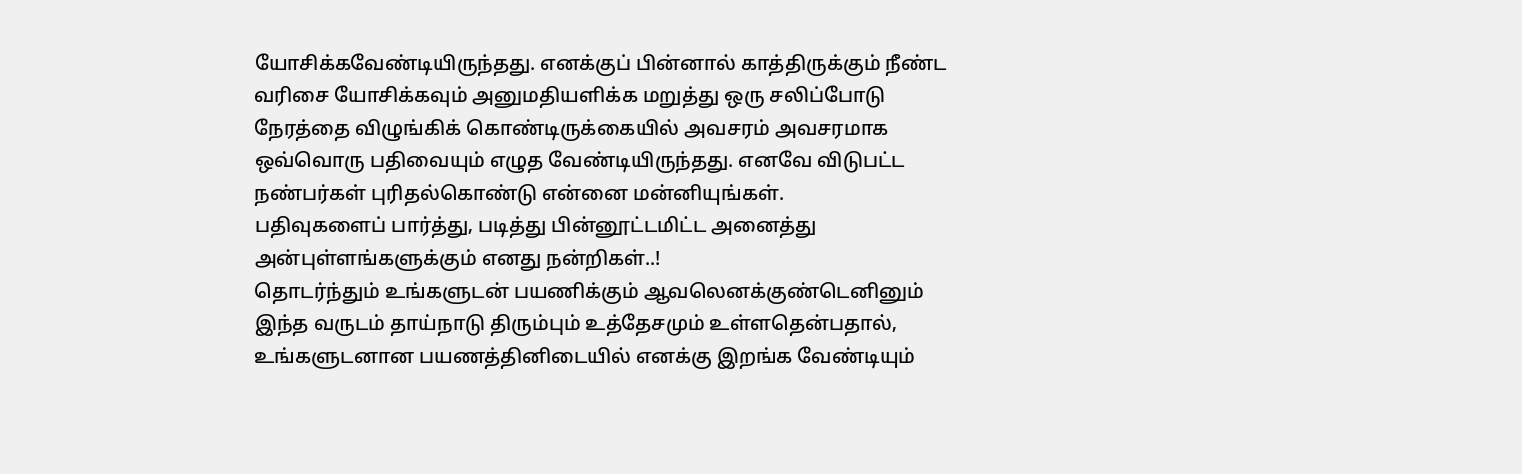யோசிக்கவேண்டியிருந்தது. எனக்குப் பின்னால் காத்திருக்கும் நீண்ட வரிசை யோசிக்கவும் அனுமதியளிக்க மறுத்து ஒரு சலிப்போடு நேரத்தை விழுங்கிக் கொண்டிருக்கையில் அவசரம் அவசரமாக ஒவ்வொரு பதிவையும் எழுத வேண்டியிருந்தது. எனவே விடுபட்ட நண்பர்கள் புரிதல்கொண்டு என்னை மன்னியுங்கள்.
பதிவுகளைப் பார்த்து, படித்து பின்னூட்டமிட்ட அனைத்து அன்புள்ளங்களுக்கும் எனது நன்றிகள்..!
தொடர்ந்தும் உங்களுடன் பயணிக்கும் ஆவலெனக்குண்டெனினும் இந்த வருடம் தாய்நாடு திரும்பும் உத்தேசமும் உள்ளதென்பதால், உங்களுடனான பயணத்தினிடையில் எனக்கு இறங்க வேண்டியும்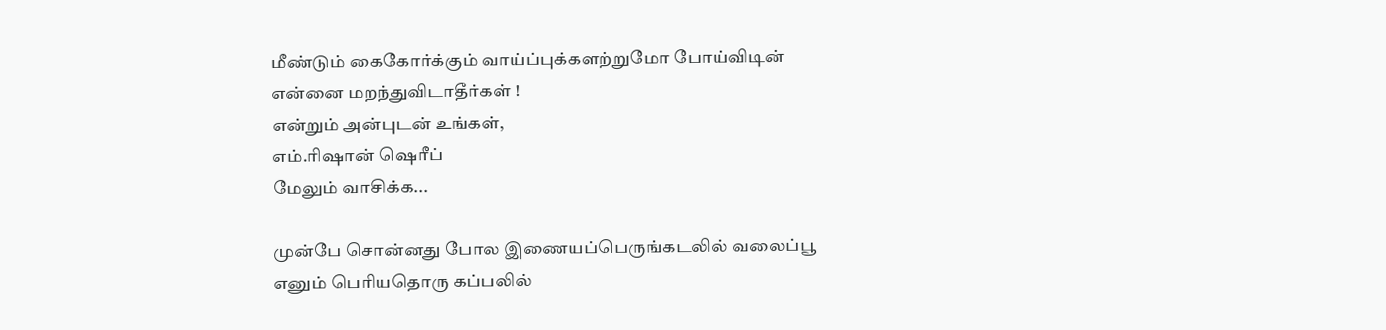மீண்டும் கைகோர்க்கும் வாய்ப்புக்களற்றுமோ போய்விடின் என்னை மறந்துவிடாதீர்கள் !
என்றும் அன்புடன் உங்கள்,
எம்.ரிஷான் ஷெரீப்
மேலும் வாசிக்க...

முன்பே சொன்னது போல இணையப்பெருங்கடலில் வலைப்பூ எனும் பெரியதொரு கப்பலில்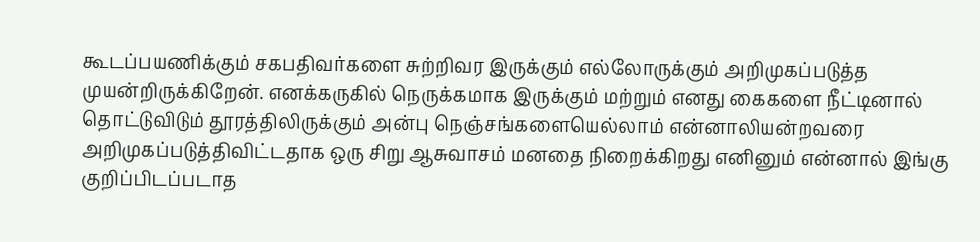கூடப்பயணிக்கும் சகபதிவர்களை சுற்றிவர இருக்கும் எல்லோருக்கும் அறிமுகப்படுத்த முயன்றிருக்கிறேன். எனக்கருகில் நெருக்கமாக இருக்கும் மற்றும் எனது கைகளை நீட்டினால் தொட்டுவிடும் தூரத்திலிருக்கும் அன்பு நெஞ்சங்களையெல்லாம் என்னாலியன்றவரை அறிமுகப்படுத்திவிட்டதாக ஒரு சிறு ஆசுவாசம் மனதை நிறைக்கிறது எனினும் என்னால் இங்கு குறிப்பிடப்படாத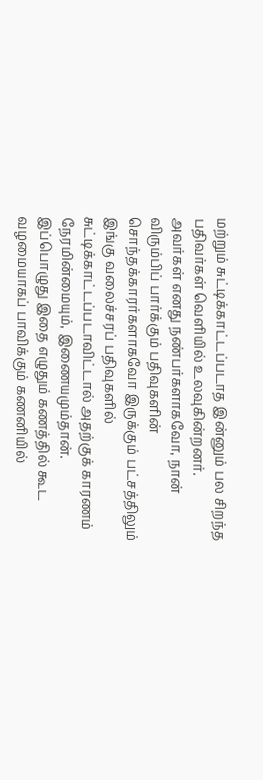மற்றும் சுட்டிக்காட்டப்படாத இன்னும் பல சிறந்த பதிவர்கள் வெளியில் உலவுகின்றனர்.
அவர்கள் எனது நண்பர்களாகவோ, நான் விரும்பிப் பார்க்கும் பதிவுகளின் சொந்தக்காரர்களாகவோ இருக்கும் பட்சத்திலும் இங்கு வலைச்சரப் பதிவுகளில் சுட்டிக்காட்டப்படாவிட்டால் அதற்குக் காரணம் நேரமின்மையும், இணையமும்தான். இப்பொழுது இதை எழுதும் கணத்தில் கூட வழமையாகப் பாவிக்கும் கணனியில்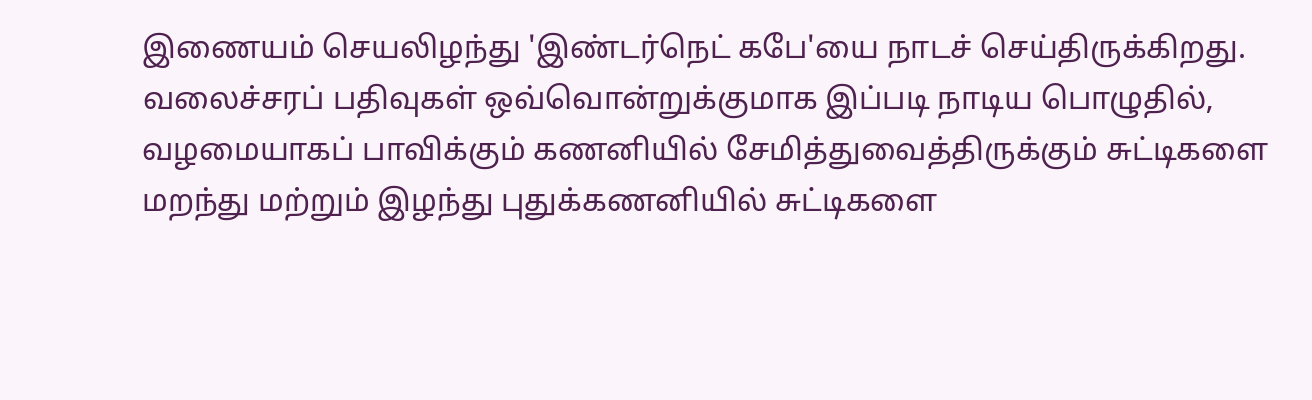இணையம் செயலிழந்து 'இண்டர்நெட் கபே'யை நாடச் செய்திருக்கிறது.
வலைச்சரப் பதிவுகள் ஒவ்வொன்றுக்குமாக இப்படி நாடிய பொழுதில், வழமையாகப் பாவிக்கும் கணனியில் சேமித்துவைத்திருக்கும் சுட்டிகளை மறந்து மற்றும் இழந்து புதுக்கணனியில் சுட்டிகளை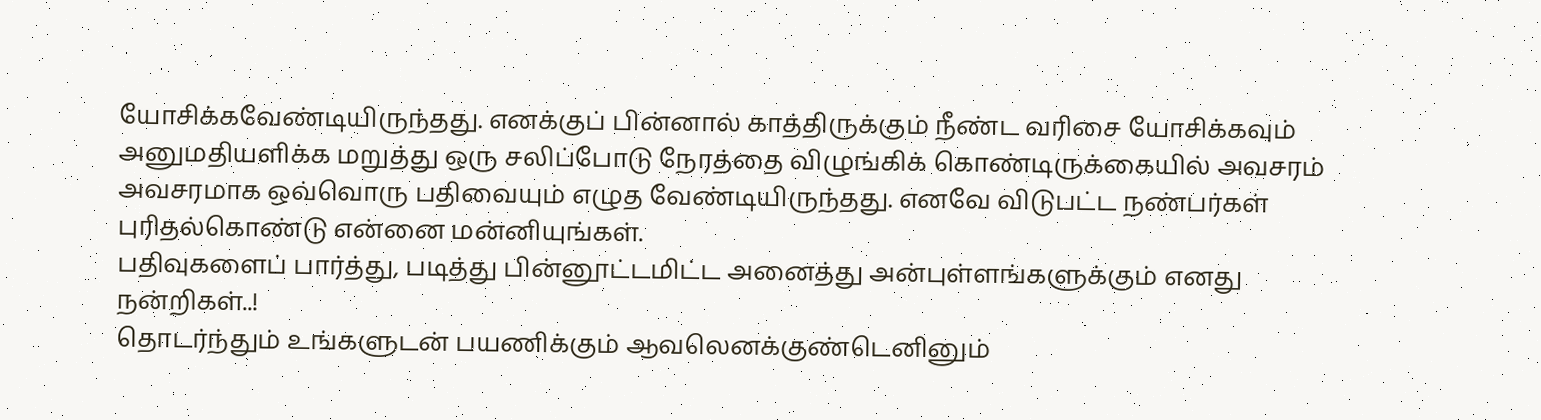யோசிக்கவேண்டியிருந்தது. எனக்குப் பின்னால் காத்திருக்கும் நீண்ட வரிசை யோசிக்கவும் அனுமதியளிக்க மறுத்து ஒரு சலிப்போடு நேரத்தை விழுங்கிக் கொண்டிருக்கையில் அவசரம் அவசரமாக ஒவ்வொரு பதிவையும் எழுத வேண்டியிருந்தது. எனவே விடுபட்ட நண்பர்கள் புரிதல்கொண்டு என்னை மன்னியுங்கள்.
பதிவுகளைப் பார்த்து, படித்து பின்னூட்டமிட்ட அனைத்து அன்புள்ளங்களுக்கும் எனது நன்றிகள்..!
தொடர்ந்தும் உங்களுடன் பயணிக்கும் ஆவலெனக்குண்டெனினும்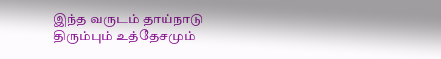இந்த வருடம் தாய்நாடு திரும்பும் உத்தேசமும்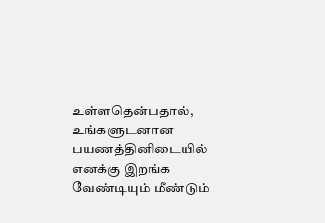உள்ளதென்பதால், உங்களுடனான பயணத்தினிடையில் எனக்கு இறங்க வேண்டியும் மீண்டும்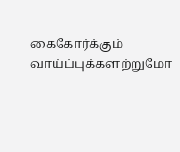கைகோர்க்கும் வாய்ப்புக்களற்றுமோ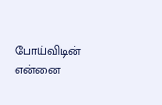போய்விடின் என்னை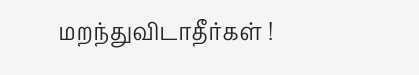மறந்துவிடாதீர்கள் !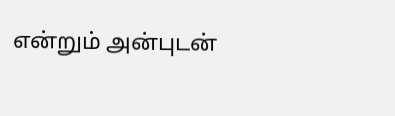என்றும் அன்புடன்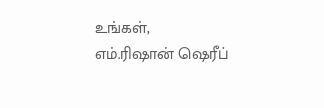உங்கள்,
எம்.ரிஷான் ஷெரீப்